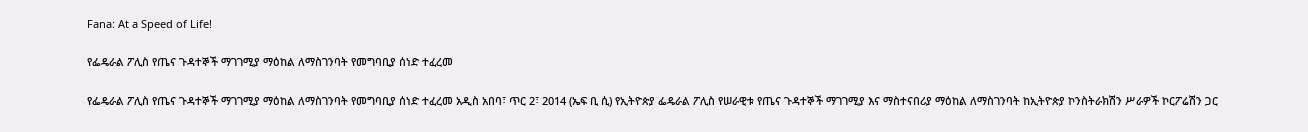Fana: At a Speed of Life!

የፌዴራል ፖሊስ የጤና ጉዳተኞች ማገገሚያ ማዕከል ለማስገንባት የመግባቢያ ሰነድ ተፈረመ

የፌዴራል ፖሊስ የጤና ጉዳተኞች ማገገሚያ ማዕከል ለማስገንባት የመግባቢያ ሰነድ ተፈረመ አዲስ አበባ፣ ጥር 2፣ 2014 (ኤፍ ቢ ሲ) የኢትዮጵያ ፌዴራል ፖሊስ የሠራዊቱ የጤና ጉዳተኞች ማገገሚያ እና ማስተናበሪያ ማዕከል ለማስገንባት ከኢትዮጵያ ኮንስትራክሽን ሥራዎች ኮርፖሬሽን ጋር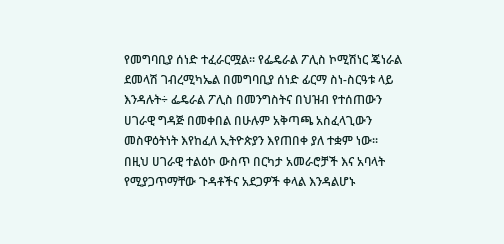የመግባቢያ ሰነድ ተፈራርሟል፡፡ የፌዴራል ፖሊስ ኮሚሽነር ጄነራል ደመላሽ ገብረሚካኤል በመግባቢያ ሰነድ ፊርማ ስነ-ስርዓቱ ላይ እንዳሉት÷ ፌዴራል ፖሊስ በመንግስትና በህዝብ የተሰጠውን ሀገራዊ ግዳጅ በመቀበል በሁሉም አቅጣጫ አስፈላጊውን መስዋዕትነት እየከፈለ ኢትዮጵያን እየጠበቀ ያለ ተቋም ነው፡፡ በዚህ ሀገራዊ ተልዕኮ ውስጥ በርካታ አመራሮቻች እና አባላት የሚያጋጥማቸው ጉዳቶችና አደጋዎች ቀላል እንዳልሆኑ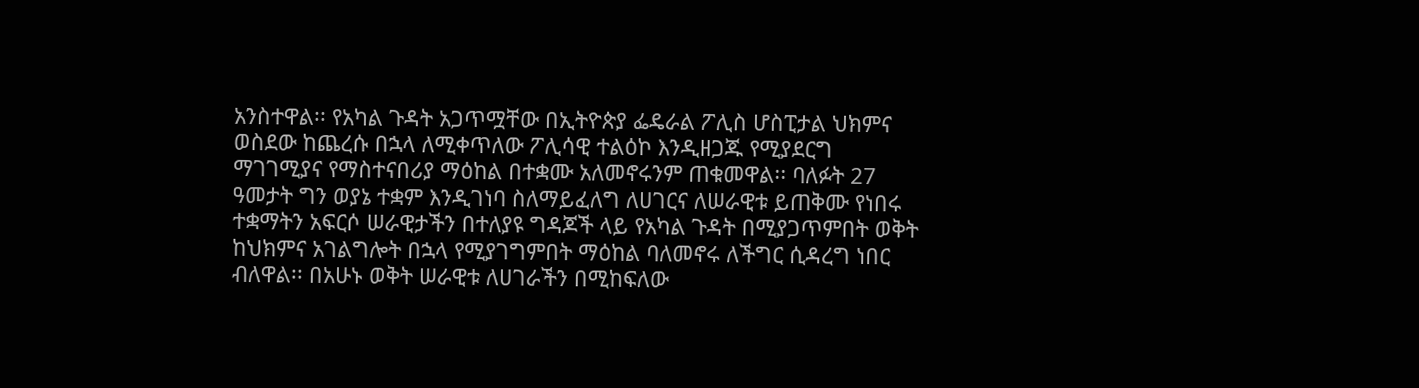አንስተዋል፡፡ የአካል ጉዳት አጋጥሟቸው በኢትዮጵያ ፌዴራል ፖሊስ ሆስፒታል ህክምና ወስደው ከጨረሱ በኋላ ለሚቀጥለው ፖሊሳዊ ተልዕኮ እንዲዘጋጁ የሚያደርግ ማገገሚያና የማስተናበሪያ ማዕከል በተቋሙ አለመኖሩንም ጠቁመዋል፡፡ ባለፉት 27 ዓመታት ግን ወያኔ ተቋም እንዲገነባ ስለማይፈለግ ለሀገርና ለሠራዊቱ ይጠቅሙ የነበሩ ተቋማትን አፍርሶ ሠራዊታችን በተለያዩ ግዳጆች ላይ የአካል ጉዳት በሚያጋጥምበት ወቅት ከህክምና አገልግሎት በኋላ የሚያገግምበት ማዕከል ባለመኖሩ ለችግር ሲዳረግ ነበር ብለዋል፡፡ በአሁኑ ወቅት ሠራዊቱ ለሀገራችን በሚከፍለው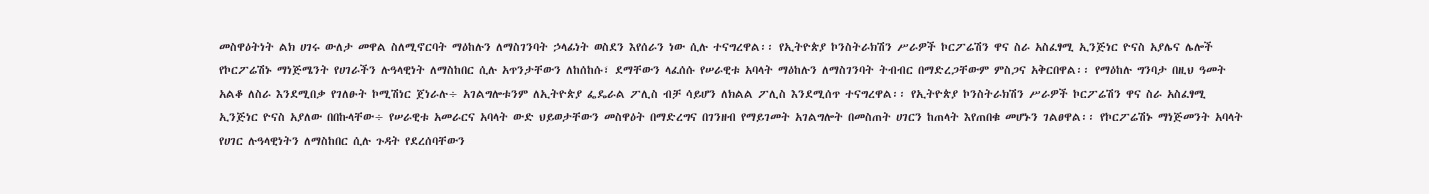መስዋዕትነት ልክ ሀገሩ ውለታ መዋል ስለሚኖርባት ማዕከሉን ለማስገንባት ኃላፊነት ወስደን እየሰራን ነው ሲሉ ተናግረዋል፡፡ የኢትዮጵያ ኮንስትራክሽን ሥራዎች ኮርፖሬሽን ዋና ስራ አስፈፃሚ ኢንጅነር ዮናስ አያሌና ሌሎች የኮርፖሬሽኑ ማነጅሜንት የሀገራችን ሉዓላዊነት ለማስከበር ሲሉ አጥንታቸውን ለከሰከሱ፣ ደማቸውን ላፈሰሱ የሠራዊቱ አባላት ማዕከሉን ለማስገንባት ትብብር በማድረጋቸውም ምስጋና አቅርበዋል፡፡ የማዕከሉ ግንባታ በዚህ ዓመት አልቆ ለስራ እንደሚበቃ የገለፁት ኮሚሽነር ጀነራሉ÷ አገልግሎቱንም ለኢትዮጵያ ፌዴራል ፖሊስ ብቻ ሳይሆን ለክልል ፖሊስ እንደሚሰጥ ተናግረዋል፡፡ የኢትዮጵያ ኮንስትራክሽን ሥራዎች ኮርፖሬሽን ዋና ስራ አስፈፃሚ ኢንጅነር ዮናስ አያለው በበኩላቸው÷ የሠራዊቱ አመራርና አባላት ውድ ህይወታቸውን መስዋዕት በማድረግና በገንዘብ የማይገመት አገልግሎት በመስጠት ሀገርን ከጠላት እየጠበቁ መሆኑን ገልፀዋል፡፡ የኮርፖሬሽኑ ማነጅመንት አባላት የሀገር ሉዓላዊነትን ለማስከበር ሲሉ ጉዳት የደረሰባቸውን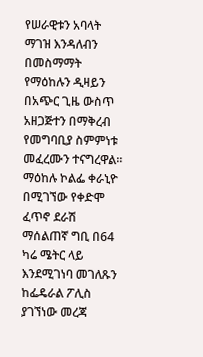የሠራዊቱን አባላት ማገዝ እንዳለብን በመስማማት የማዕከሉን ዲዛይን በአጭር ጊዜ ውስጥ አዘጋጅተን በማቅረብ የመግባቢያ ስምምነቱ መፈረሙን ተናግረዋል፡፡ ማዕከሉ ኮልፌ ቀራኒዮ በሚገኘው የቀድሞ ፈጥኖ ደራሽ ማሰልጠኛ ግቢ በ64 ካሬ ሜትር ላይ እንደሚገነባ መገለጹን ከፌዴራል ፖሊስ ያገኘነው መረጃ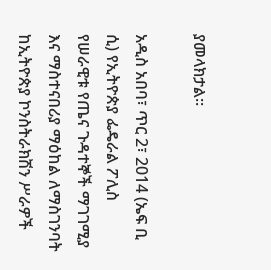ያመላክታል፡፡

አዲስ አበባ፣ ጥር 2፣ 2014 (ኤፍ ቢ ሲ) የኢትዮጵያ ፌዴራል ፖሊስ የሠራዊቱ የጤና ጉዳተኞች ማገገሚያ እና ማስተናበሪያ ማዕከል ለማስገንባት ከኢትዮጵያ ኮንስትራክሽን ሥራዎች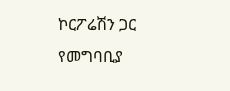ኮርፖሬሽን ጋር የመግባቢያ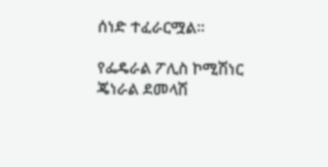ሰነድ ተፈራርሟል፡፡

የፌዴራል ፖሊስ ኮሚሽነር ጄነራል ደመላሽ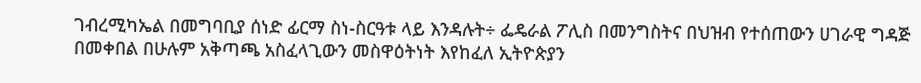ገብረሚካኤል በመግባቢያ ሰነድ ፊርማ ስነ-ስርዓቱ ላይ እንዳሉት÷ ፌዴራል ፖሊስ በመንግስትና በህዝብ የተሰጠውን ሀገራዊ ግዳጅ በመቀበል በሁሉም አቅጣጫ አስፈላጊውን መስዋዕትነት እየከፈለ ኢትዮጵያን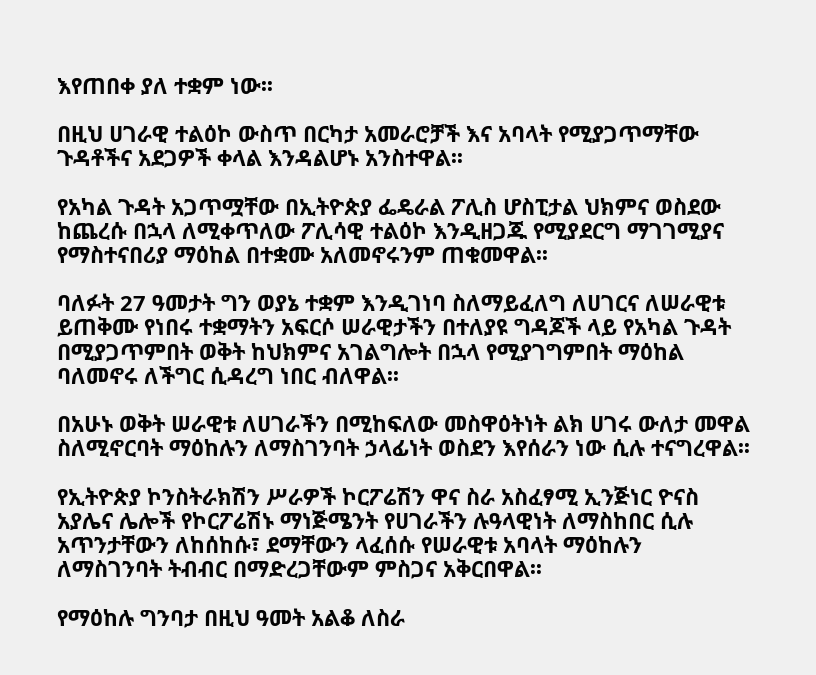እየጠበቀ ያለ ተቋም ነው፡፡

በዚህ ሀገራዊ ተልዕኮ ውስጥ በርካታ አመራሮቻች እና አባላት የሚያጋጥማቸው ጉዳቶችና አደጋዎች ቀላል እንዳልሆኑ አንስተዋል፡፡

የአካል ጉዳት አጋጥሟቸው በኢትዮጵያ ፌዴራል ፖሊስ ሆስፒታል ህክምና ወስደው ከጨረሱ በኋላ ለሚቀጥለው ፖሊሳዊ ተልዕኮ እንዲዘጋጁ የሚያደርግ ማገገሚያና የማስተናበሪያ ማዕከል በተቋሙ አለመኖሩንም ጠቁመዋል፡፡

ባለፉት 27 ዓመታት ግን ወያኔ ተቋም እንዲገነባ ስለማይፈለግ ለሀገርና ለሠራዊቱ ይጠቅሙ የነበሩ ተቋማትን አፍርሶ ሠራዊታችን በተለያዩ ግዳጆች ላይ የአካል ጉዳት በሚያጋጥምበት ወቅት ከህክምና አገልግሎት በኋላ የሚያገግምበት ማዕከል ባለመኖሩ ለችግር ሲዳረግ ነበር ብለዋል፡፡

በአሁኑ ወቅት ሠራዊቱ ለሀገራችን በሚከፍለው መስዋዕትነት ልክ ሀገሩ ውለታ መዋል ስለሚኖርባት ማዕከሉን ለማስገንባት ኃላፊነት ወስደን እየሰራን ነው ሲሉ ተናግረዋል፡፡

የኢትዮጵያ ኮንስትራክሽን ሥራዎች ኮርፖሬሽን ዋና ስራ አስፈፃሚ ኢንጅነር ዮናስ አያሌና ሌሎች የኮርፖሬሽኑ ማነጅሜንት የሀገራችን ሉዓላዊነት ለማስከበር ሲሉ አጥንታቸውን ለከሰከሱ፣ ደማቸውን ላፈሰሱ የሠራዊቱ አባላት ማዕከሉን ለማስገንባት ትብብር በማድረጋቸውም ምስጋና አቅርበዋል፡፡

የማዕከሉ ግንባታ በዚህ ዓመት አልቆ ለስራ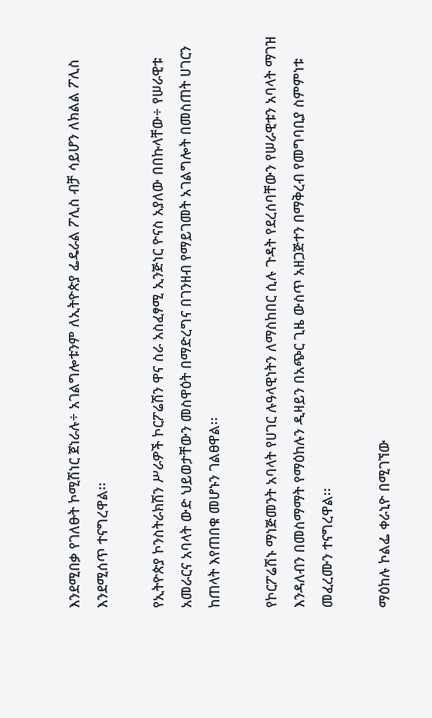እንደሚበቃ የገለፁት ኮሚሽነር ጀነራሉ÷ አገልግሎቱንም ለኢትዮጵያ ፌዴራል ፖሊስ ብቻ ሳይሆን ለክልል ፖሊስ እንደሚሰጥ ተናግረዋል፡፡

የኢትዮጵያ ኮንስትራክሽን ሥራዎች ኮርፖሬሽን ዋና ስራ አስፈፃሚ ኢንጅነር ዮናስ አያለው በበኩላቸው÷ የሠራዊቱ አመራርና አባላት ውድ ህይወታቸውን መስዋዕት በማድረግና በገንዘብ የማይገመት አገልግሎት በመስጠት ሀገርን ከጠላት እየጠበቁ መሆኑን ገልፀዋል፡፡

የኮርፖሬሽኑ ማነጅመንት አባላት የሀገር ሉዓላዊነትን ለማስከበር ሲሉ ጉዳት የደረሰባቸውን የሠራዊቱን አባላት ማገዝ እንዳለብን በመስማማት የማዕከሉን ዲዛይን በአጭር ጊዜ ውስጥ አዘጋጅተን በማቅረብ የመግባቢያ ስምምነቱ መፈረሙን ተናግረዋል፡፡

ማዕከሉ ኮልፌ ቀራኒዮ በሚገኘው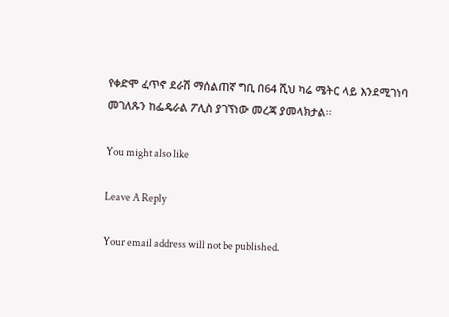የቀድሞ ፈጥኖ ደራሽ ማሰልጠኛ ግቢ በ64 ሺህ ካሬ ሜትር ላይ እንደሚገነባ መገለጹን ከፌዴራል ፖሊስ ያገኘነው መረጃ ያመላክታል፡፡

You might also like

Leave A Reply

Your email address will not be published.